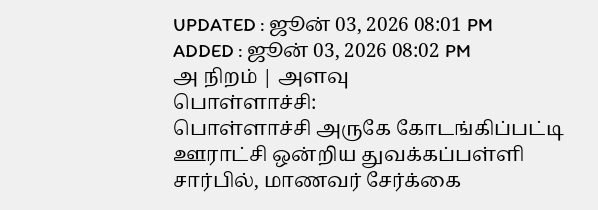UPDATED : ஜூன் 03, 2026 08:01 PM
ADDED : ஜூன் 03, 2026 08:02 PM
அ நிறம் | அளவு
பொள்ளாச்சி:
பொள்ளாச்சி அருகே கோடங்கிப்பட்டி ஊராட்சி ஒன்றிய துவக்கப்பள்ளி சார்பில், மாணவர் சேர்க்கை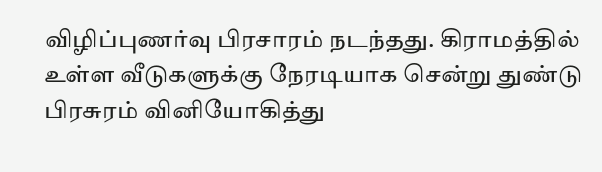விழிப்புணர்வு பிரசாரம் நடந்தது. கிராமத்தில் உள்ள வீடுகளுக்கு நேரடியாக சென்று துண்டு பிரசுரம் வினியோகித்து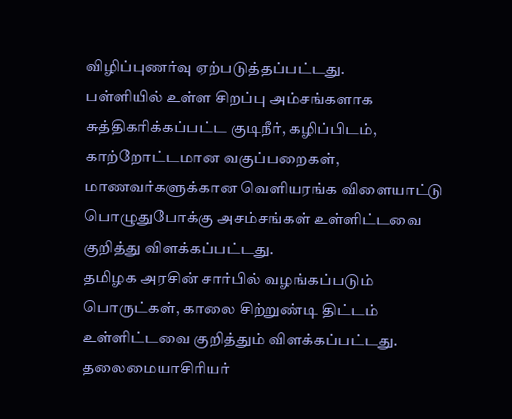விழிப்புணர்வு ஏற்படுத்தப்பட்டது.
பள்ளியில் உள்ள சிறப்பு அம்சங்களாக சுத்திகரிக்கப்பட்ட குடிநீர், கழிப்பிடம், காற்றோட்டமான வகுப்பறைகள், மாணவர்களுக்கான வெளியரங்க விளையாட்டு பொழுதுபோக்கு அசம்சங்கள் உள்ளிட்டவை குறித்து விளக்கப்பட்டது.
தமிழக அரசின் சார்பில் வழங்கப்படும் பொருட்கள், காலை சிற்றுண்டி திட்டம் உள்ளிட்டவை குறித்தும் விளக்கப்பட்டது. தலைமையாசிரியர்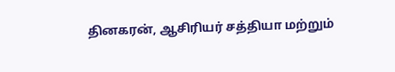தினகரன், ஆசிரியர் சத்தியா மற்றும்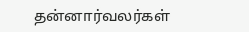தன்னார்வலர்கள்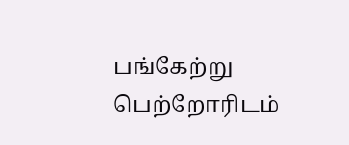பங்கேற்று பெற்றோரிடம்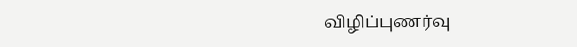விழிப்புணர்வு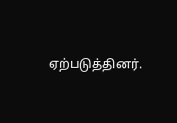ஏற்படுத்தினர்.